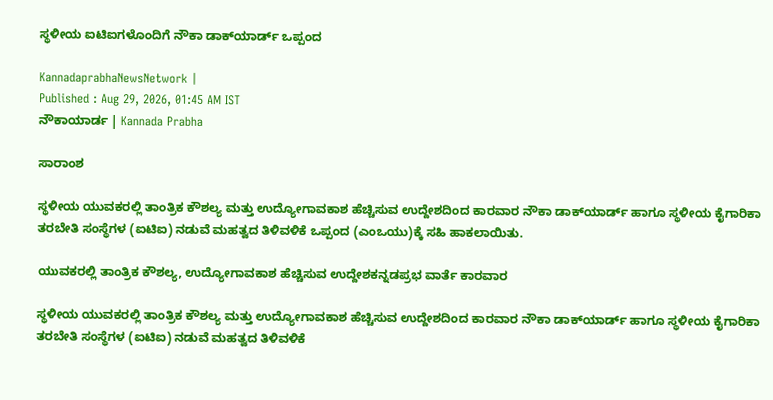ಸ್ಥಳೀಯ ಐಟಿಐಗಳೊಂದಿಗೆ ನೌಕಾ ಡಾಕ್‌ಯಾರ್ಡ್‌ ಒಪ್ಪಂದ

KannadaprabhaNewsNetwork |
Published : Aug 29, 2026, 01:45 AM IST
ನೌಕಾಯಾರ್ಡ | Kannada Prabha

ಸಾರಾಂಶ

ಸ್ಥಳೀಯ ಯುವಕರಲ್ಲಿ ತಾಂತ್ರಿಕ ಕೌಶಲ್ಯ ಮತ್ತು ಉದ್ಯೋಗಾವಕಾಶ ಹೆಚ್ಚಿಸುವ ಉದ್ದೇಶದಿಂದ ಕಾರವಾರ ನೌಕಾ ಡಾಕ್‌ಯಾರ್ಡ್‌ ಹಾಗೂ ಸ್ಥಳೀಯ ಕೈಗಾರಿಕಾ ತರಬೇತಿ ಸಂಸ್ಥೆಗಳ (ಐಟಿಐ) ನಡುವೆ ಮಹತ್ವದ ತಿಳಿವಳಿಕೆ ಒಪ್ಪಂದ (ಎಂಒಯು)ಕ್ಕೆ ಸಹಿ ಹಾಕಲಾಯಿತು.

ಯುವಕರಲ್ಲಿ ತಾಂತ್ರಿಕ ಕೌಶಲ್ಯ, ಉದ್ಯೋಗಾವಕಾಶ ಹೆಚ್ಚಿಸುವ ಉದ್ದೇಶಕನ್ನಡಪ್ರಭ ವಾರ್ತೆ ಕಾರವಾರ

ಸ್ಥಳೀಯ ಯುವಕರಲ್ಲಿ ತಾಂತ್ರಿಕ ಕೌಶಲ್ಯ ಮತ್ತು ಉದ್ಯೋಗಾವಕಾಶ ಹೆಚ್ಚಿಸುವ ಉದ್ದೇಶದಿಂದ ಕಾರವಾರ ನೌಕಾ ಡಾಕ್‌ಯಾರ್ಡ್‌ ಹಾಗೂ ಸ್ಥಳೀಯ ಕೈಗಾರಿಕಾ ತರಬೇತಿ ಸಂಸ್ಥೆಗಳ (ಐಟಿಐ) ನಡುವೆ ಮಹತ್ವದ ತಿಳಿವಳಿಕೆ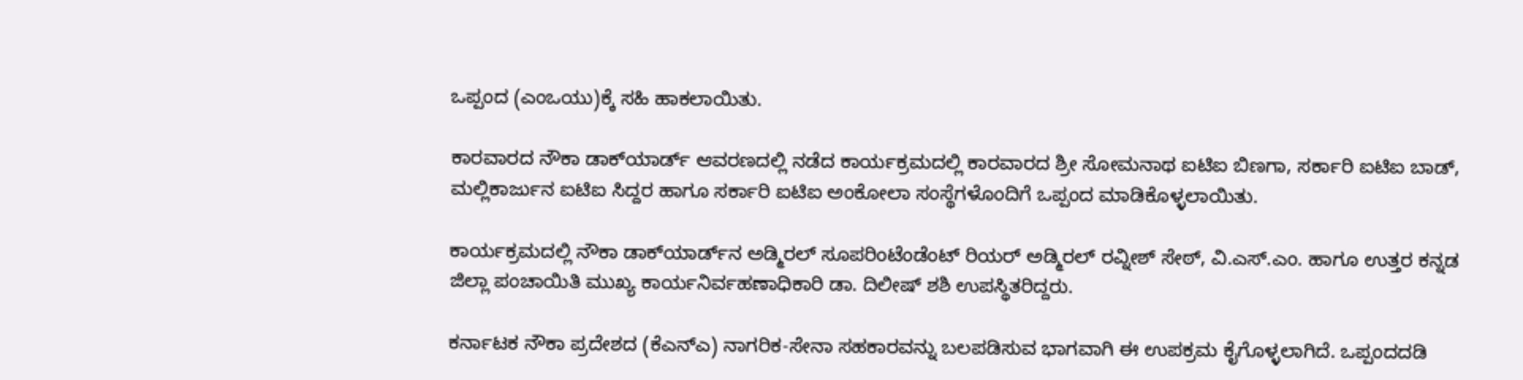ಒಪ್ಪಂದ (ಎಂಒಯು)ಕ್ಕೆ ಸಹಿ ಹಾಕಲಾಯಿತು.

ಕಾರವಾರದ ನೌಕಾ ಡಾಕ್‌ಯಾರ್ಡ್‌ ಆವರಣದಲ್ಲಿ ನಡೆದ ಕಾರ್ಯಕ್ರಮದಲ್ಲಿ ಕಾರವಾರದ ಶ್ರೀ ಸೋಮನಾಥ ಐಟಿಐ ಬಿಣಗಾ, ಸರ್ಕಾರಿ ಐಟಿಐ ಬಾಡ್‌, ಮಲ್ಲಿಕಾರ್ಜುನ ಐಟಿಐ ಸಿದ್ದರ ಹಾಗೂ ಸರ್ಕಾರಿ ಐಟಿಐ ಅಂಕೋಲಾ ಸಂಸ್ಥೆಗಳೊಂದಿಗೆ ಒಪ್ಪಂದ ಮಾಡಿಕೊಳ್ಳಲಾಯಿತು.

ಕಾರ್ಯಕ್ರಮದಲ್ಲಿ ನೌಕಾ ಡಾಕ್‌ಯಾರ್ಡ್‌ನ ಅಡ್ಮಿರಲ್ ಸೂಪರಿಂಟೆಂಡೆಂಟ್ ರಿಯರ್ ಅಡ್ಮಿರಲ್ ರವ್ನೀಶ್ ಸೇಠ್, ವಿ.ಎಸ್.ಎಂ. ಹಾಗೂ ಉತ್ತರ ಕನ್ನಡ ಜಿಲ್ಲಾ ಪಂಚಾಯಿತಿ ಮುಖ್ಯ ಕಾರ್ಯನಿರ್ವಹಣಾಧಿಕಾರಿ ಡಾ. ದಿಲೀಷ್‌ ಶಶಿ ಉಪಸ್ಥಿತರಿದ್ದರು.

ಕರ್ನಾಟಕ ನೌಕಾ ಪ್ರದೇಶದ (ಕೆಎನ್‌ಎ) ನಾಗರಿಕ-ಸೇನಾ ಸಹಕಾರವನ್ನು ಬಲಪಡಿಸುವ ಭಾಗವಾಗಿ ಈ ಉಪಕ್ರಮ ಕೈಗೊಳ್ಳಲಾಗಿದೆ. ಒಪ್ಪಂದದಡಿ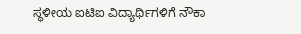ಸ್ಥಳೀಯ ಐಟಿಐ ವಿದ್ಯಾರ್ಥಿಗಳಿಗೆ ನೌಕಾ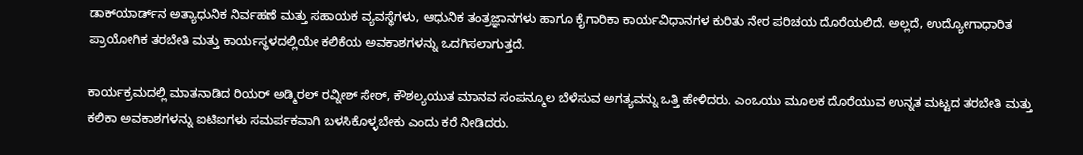ಡಾಕ್‌ಯಾರ್ಡ್‌ನ ಅತ್ಯಾಧುನಿಕ ನಿರ್ವಹಣೆ ಮತ್ತು ಸಹಾಯಕ ವ್ಯವಸ್ಥೆಗಳು, ಆಧುನಿಕ ತಂತ್ರಜ್ಞಾನಗಳು ಹಾಗೂ ಕೈಗಾರಿಕಾ ಕಾರ್ಯವಿಧಾನಗಳ ಕುರಿತು ನೇರ ಪರಿಚಯ ದೊರೆಯಲಿದೆ. ಅಲ್ಲದೆ, ಉದ್ಯೋಗಾಧಾರಿತ ಪ್ರಾಯೋಗಿಕ ತರಬೇತಿ ಮತ್ತು ಕಾರ್ಯಸ್ಥಳದಲ್ಲಿಯೇ ಕಲಿಕೆಯ ಅವಕಾಶಗಳನ್ನು ಒದಗಿಸಲಾಗುತ್ತದೆ.

ಕಾರ್ಯಕ್ರಮದಲ್ಲಿ ಮಾತನಾಡಿದ ರಿಯರ್ ಅಡ್ಮಿರಲ್ ರವ್ನೀಶ್ ಸೇಠ್, ಕೌಶಲ್ಯಯುತ ಮಾನವ ಸಂಪನ್ಮೂಲ ಬೆಳೆಸುವ ಅಗತ್ಯವನ್ನು ಒತ್ತಿ ಹೇಳಿದರು. ಎಂಒಯು ಮೂಲಕ ದೊರೆಯುವ ಉನ್ನತ ಮಟ್ಟದ ತರಬೇತಿ ಮತ್ತು ಕಲಿಕಾ ಅವಕಾಶಗಳನ್ನು ಐಟಿಐಗಳು ಸಮರ್ಪಕವಾಗಿ ಬಳಸಿಕೊಳ್ಳಬೇಕು ಎಂದು ಕರೆ ನೀಡಿದರು.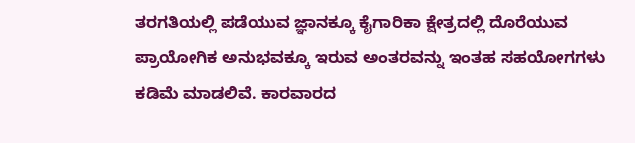ತರಗತಿಯಲ್ಲಿ ಪಡೆಯುವ ಜ್ಞಾನಕ್ಕೂ ಕೈಗಾರಿಕಾ ಕ್ಷೇತ್ರದಲ್ಲಿ ದೊರೆಯುವ ಪ್ರಾಯೋಗಿಕ ಅನುಭವಕ್ಕೂ ಇರುವ ಅಂತರವನ್ನು ಇಂತಹ ಸಹಯೋಗಗಳು ಕಡಿಮೆ ಮಾಡಲಿವೆ. ಕಾರವಾರದ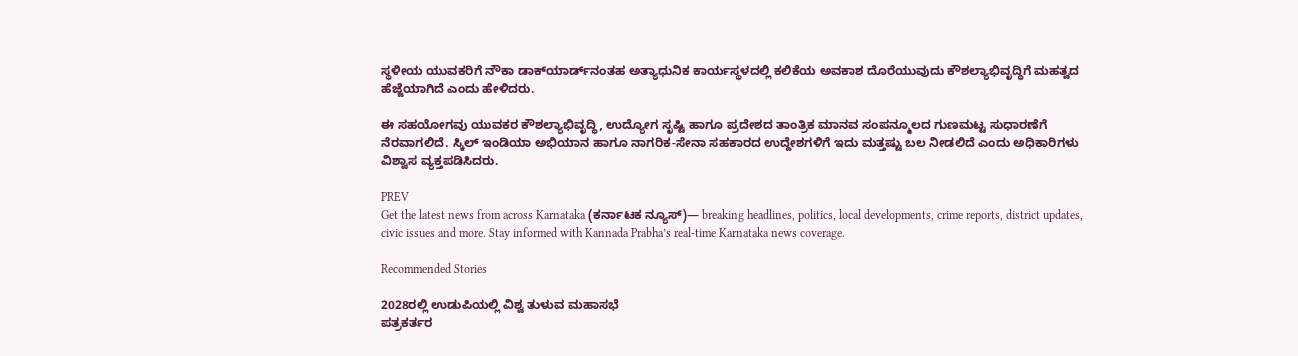ಸ್ಥಳೀಯ ಯುವಕರಿಗೆ ನೌಕಾ ಡಾಕ್‌ಯಾರ್ಡ್‌ನಂತಹ ಅತ್ಯಾಧುನಿಕ ಕಾರ್ಯಸ್ಥಳದಲ್ಲಿ ಕಲಿಕೆಯ ಅವಕಾಶ ದೊರೆಯುವುದು ಕೌಶಲ್ಯಾಭಿವೃದ್ಧಿಗೆ ಮಹತ್ವದ ಹೆಜ್ಜೆಯಾಗಿದೆ ಎಂದು ಹೇಳಿದರು.

ಈ ಸಹಯೋಗವು ಯುವಕರ ಕೌಶಲ್ಯಾಭಿವೃದ್ಧಿ, ಉದ್ಯೋಗ ಸೃಷ್ಟಿ ಹಾಗೂ ಪ್ರದೇಶದ ತಾಂತ್ರಿಕ ಮಾನವ ಸಂಪನ್ಮೂಲದ ಗುಣಮಟ್ಟ ಸುಧಾರಣೆಗೆ ನೆರವಾಗಲಿದೆ. ಸ್ಕಿಲ್ ಇಂಡಿಯಾ ಅಭಿಯಾನ ಹಾಗೂ ನಾಗರಿಕ-ಸೇನಾ ಸಹಕಾರದ ಉದ್ದೇಶಗಳಿಗೆ ಇದು ಮತ್ತಷ್ಟು ಬಲ ನೀಡಲಿದೆ ಎಂದು ಅಧಿಕಾರಿಗಳು ವಿಶ್ವಾಸ ವ್ಯಕ್ತಪಡಿಸಿದರು.

PREV
Get the latest news from across Karnataka (ಕರ್ನಾಟಕ ನ್ಯೂಸ್)— breaking headlines, politics, local developments, crime reports, district updates, civic issues and more. Stay informed with Kannada Prabha’s real‑time Karnataka news coverage.

Recommended Stories

2028ರಲ್ಲಿ ಉಡುಪಿಯಲ್ಲಿ ವಿಶ್ವ ತುಳುವ ಮಹಾಸಭೆ
ಪತ್ರಕರ್ತರ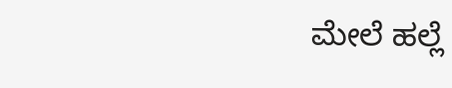ಮೇಲೆ ಹಲ್ಲೆ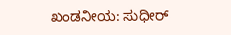ಖಂಡನೀಯ: ಸುಧೀರ್‌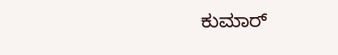ಕುಮಾರ್‌